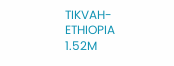TIKVAH-ETHIOPIA
1.52M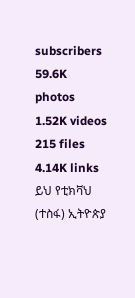subscribers
59.6K photos
1.52K videos
215 files
4.14K links
ይህ የቲክቫህ (ተስፋ) ኢትዮጵያ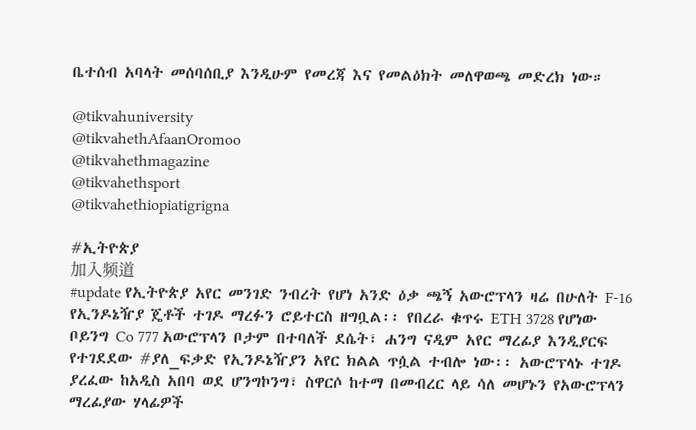ቤተሰብ አባላት መሰባሰቢያ እንዲሁም የመረጃ እና የመልዕክት መለዋወጫ መድረክ ነው።

@tikvahuniversity
@tikvahethAfaanOromoo
@tikvahethmagazine
@tikvahethsport
@tikvahethiopiatigrigna

#ኢትዮጵያ
加入频道
#update የኢትዮጵያ አየር መንገድ ንብረት የሆነ አንድ ዕቃ ጫኝ አውሮፕላን ዛሬ በሁለት F-16 የኢንዶኔዥያ ጄቶች ተገዶ ማረፉን ሮይተርስ ዘግቧል፡፡ የበረራ ቁጥሩ ETH 3728 የሆነው ቦይንግ Co 777 አውሮፕላን ቦታም በተባለች ደሴት፣ ሐንግ ናዲም አየር ማረፊያ እንዲያርፍ የተገደደው #ያለ_ፍቃድ የኢንዶኔዥያን አየር ክልል ጥሷል ተብሎ ነው፡፡ አውሮፕላኑ ተገዶ ያረፈው ከአዲስ አበባ ወደ ሆንግኮንግ፣ ስዋርሶ ከተማ በመብረር ላይ ሳለ መሆኑን የአውሮፕላን ማረፊያው ሃላፊዎች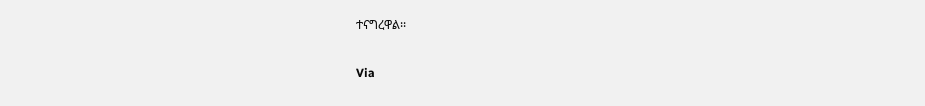ተናግረዋል፡፡

Via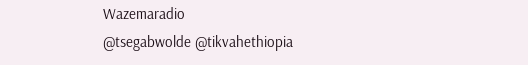Wazemaradio
@tsegabwolde @tikvahethiopia